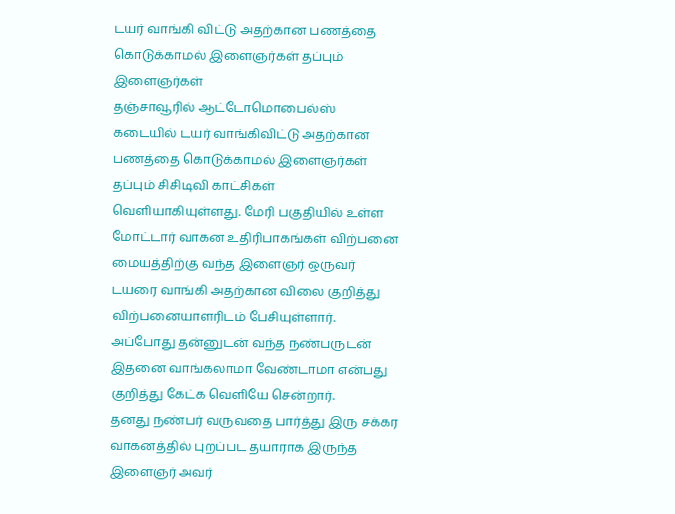டயர் வாங்கி விட்டு அதற்கான பணத்தை கொடுக்காமல் இளைஞர்கள் தப்பும் இளைஞர்கள்
தஞ்சாவூரில் ஆட்டோமொபைல்ஸ் கடையில் டயர் வாங்கிவிட்டு அதற்கான பணத்தை கொடுக்காமல் இளைஞர்கள் தப்பும் சிசிடிவி காட்சிகள் வெளியாகியுள்ளது. மேரி பகுதியில் உள்ள மோட்டார் வாகன உதிரிபாகங்கள் விற்பனை மையத்திற்கு வந்த இளைஞர் ஒருவர் டயரை வாங்கி அதற்கான விலை குறித்து விற்பனையாளரிடம் பேசியுள்ளார். அப்போது தன்னுடன் வந்த நண்பருடன் இதனை வாங்கலாமா வேண்டாமா என்பது குறித்து கேட்க வெளியே சென்றார்.
தனது நண்பர் வருவதை பார்த்து இரு சக்கர வாகனத்தில் புறப்பட தயாராக இருந்த இளைஞர் அவர்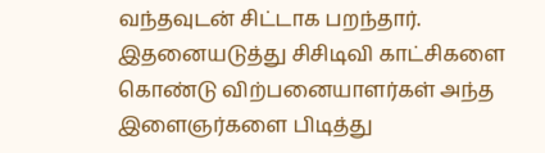வந்தவுடன் சிட்டாக பறந்தார். இதனையடுத்து சிசிடிவி காட்சிகளை கொண்டு விற்பனையாளர்கள் அந்த இளைஞர்களை பிடித்து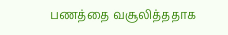பணத்தை வசூலித்ததாக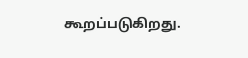கூறப்படுகிறது.